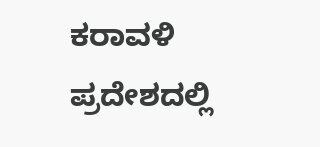ಕರಾವಳಿ ಪ್ರದೇಶದಲ್ಲಿ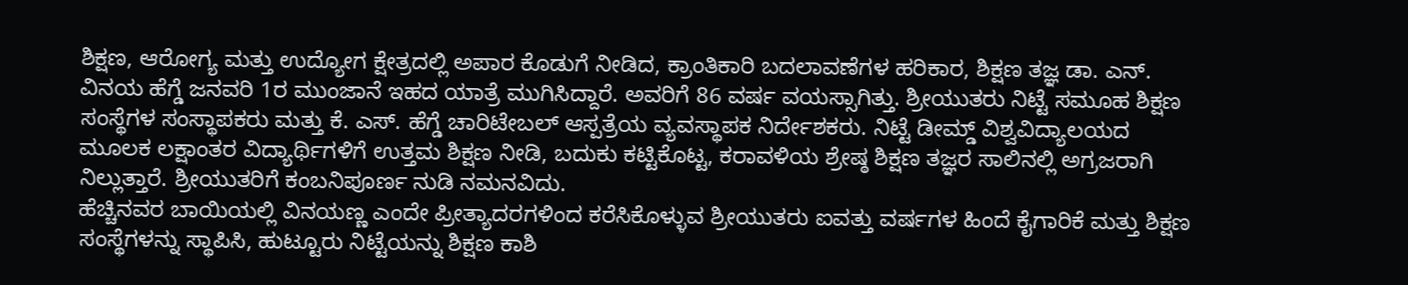ಶಿಕ್ಷಣ, ಆರೋಗ್ಯ ಮತ್ತು ಉದ್ಯೋಗ ಕ್ಷೇತ್ರದಲ್ಲಿ ಅಪಾರ ಕೊಡುಗೆ ನೀಡಿದ, ಕ್ರಾಂತಿಕಾರಿ ಬದಲಾವಣೆಗಳ ಹರಿಕಾರ, ಶಿಕ್ಷಣ ತಜ್ಞ ಡಾ. ಎನ್. ವಿನಯ ಹೆಗ್ಡೆ ಜನವರಿ 1ರ ಮುಂಜಾನೆ ಇಹದ ಯಾತ್ರೆ ಮುಗಿಸಿದ್ದಾರೆ. ಅವರಿಗೆ 86 ವರ್ಷ ವಯಸ್ಸಾಗಿತ್ತು. ಶ್ರೀಯುತರು ನಿಟ್ಟೆ ಸಮೂಹ ಶಿಕ್ಷಣ ಸಂಸ್ಥೆಗಳ ಸಂಸ್ಥಾಪಕರು ಮತ್ತು ಕೆ. ಎಸ್. ಹೆಗ್ಡೆ ಚಾರಿಟೇಬಲ್ ಆಸ್ಪತ್ರೆಯ ವ್ಯವಸ್ಥಾಪಕ ನಿರ್ದೇಶಕರು. ನಿಟ್ಟೆ ಡೀಮ್ಡ್ ವಿಶ್ವವಿದ್ಯಾಲಯದ ಮೂಲಕ ಲಕ್ಷಾಂತರ ವಿದ್ಯಾರ್ಥಿಗಳಿಗೆ ಉತ್ತಮ ಶಿಕ್ಷಣ ನೀಡಿ, ಬದುಕು ಕಟ್ಟಿಕೊಟ್ಟ, ಕರಾವಳಿಯ ಶ್ರೇಷ್ಠ ಶಿಕ್ಷಣ ತಜ್ಞರ ಸಾಲಿನಲ್ಲಿ ಅಗ್ರಜರಾಗಿ ನಿಲ್ಲುತ್ತಾರೆ. ಶ್ರೀಯುತರಿಗೆ ಕಂಬನಿಪೂರ್ಣ ನುಡಿ ನಮನವಿದು.
ಹೆಚ್ಚಿನವರ ಬಾಯಿಯಲ್ಲಿ ವಿನಯಣ್ಣ ಎಂದೇ ಪ್ರೀತ್ಯಾದರಗಳಿಂದ ಕರೆಸಿಕೊಳ್ಳುವ ಶ್ರೀಯುತರು ಐವತ್ತು ವರ್ಷಗಳ ಹಿಂದೆ ಕೈಗಾರಿಕೆ ಮತ್ತು ಶಿಕ್ಷಣ ಸಂಸ್ಥೆಗಳನ್ನು ಸ್ಥಾಪಿಸಿ, ಹುಟ್ಟೂರು ನಿಟ್ಟೆಯನ್ನು ಶಿಕ್ಷಣ ಕಾಶಿ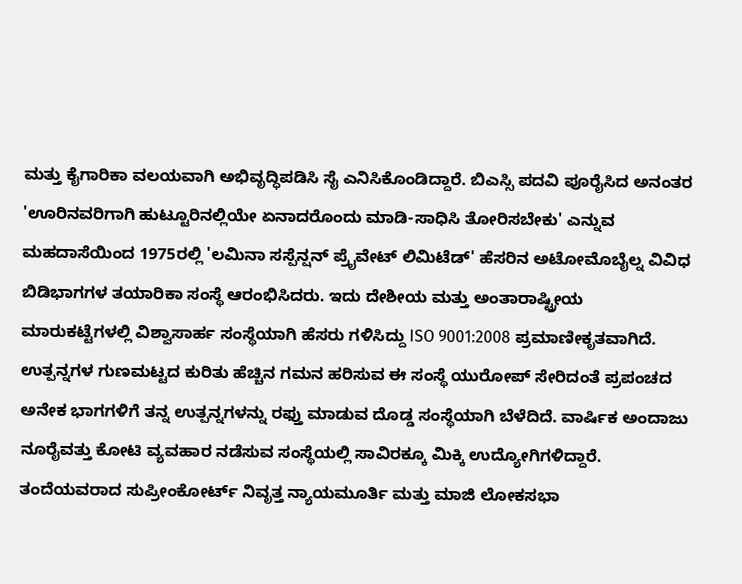ಮತ್ತು ಕೈಗಾರಿಕಾ ವಲಯವಾಗಿ ಅಭಿವೃದ್ಧಿಪಡಿಸಿ ಸೈ ಎನಿಸಿಕೊಂಡಿದ್ದಾರೆ. ಬಿಎಸ್ಸಿ ಪದವಿ ಪೂರೈಸಿದ ಅನಂತರ 'ಊರಿನವರಿಗಾಗಿ ಹುಟ್ಟೂರಿನಲ್ಲಿಯೇ ಏನಾದರೊಂದು ಮಾಡಿ-ಸಾಧಿಸಿ ತೋರಿಸಬೇಕು' ಎನ್ನುವ ಮಹದಾಸೆಯಿಂದ 1975ರಲ್ಲಿ 'ಲಮಿನಾ ಸಸ್ಪೆನ್ಷನ್ ಪ್ರೈವೇಟ್ ಲಿಮಿಟೆಡ್' ಹೆಸರಿನ ಅಟೋಮೊಬೈಲ್ನ ವಿವಿಧ ಬಿಡಿಭಾಗಗಳ ತಯಾರಿಕಾ ಸಂಸ್ಥೆ ಆರಂಭಿಸಿದರು. ಇದು ದೇಶೀಯ ಮತ್ತು ಅಂತಾರಾಷ್ಟ್ರೀಯ ಮಾರುಕಟ್ಟೆಗಳಲ್ಲಿ ವಿಶ್ವಾಸಾರ್ಹ ಸಂಸ್ಥೆಯಾಗಿ ಹೆಸರು ಗಳಿಸಿದ್ದು ISO 9001:2008 ಪ್ರಮಾಣೀಕೃತವಾಗಿದೆ. ಉತ್ಪನ್ನಗಳ ಗುಣಮಟ್ಟದ ಕುರಿತು ಹೆಚ್ಚಿನ ಗಮನ ಹರಿಸುವ ಈ ಸಂಸ್ಥೆ ಯುರೋಪ್ ಸೇರಿದಂತೆ ಪ್ರಪಂಚದ ಅನೇಕ ಭಾಗಗಳಿಗೆ ತನ್ನ ಉತ್ಪನ್ನಗಳನ್ನು ರಫ್ತು ಮಾಡುವ ದೊಡ್ಡ ಸಂಸ್ಥೆಯಾಗಿ ಬೆಳೆದಿದೆ. ವಾರ್ಷಿಕ ಅಂದಾಜು ನೂರೈವತ್ತು ಕೋಟಿ ವ್ಯವಹಾರ ನಡೆಸುವ ಸಂಸ್ಥೆಯಲ್ಲಿ ಸಾವಿರಕ್ಕೂ ಮಿಕ್ಕಿ ಉದ್ಯೋಗಿಗಳಿದ್ದಾರೆ.
ತಂದೆಯವರಾದ ಸುಪ್ರೀಂಕೋರ್ಟ್ ನಿವೃತ್ತ ನ್ಯಾಯಮೂರ್ತಿ ಮತ್ತು ಮಾಜಿ ಲೋಕಸಭಾ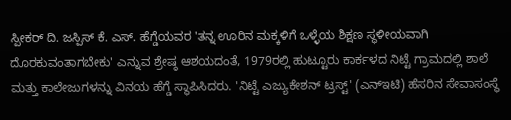ಸ್ಪೀಕರ್ ದಿ. ಜಸ್ಪಿಸ್ ಕೆ. ಎಸ್. ಹೆಗ್ಡೆಯವರ 'ತನ್ನ ಊರಿನ ಮಕ್ಕಳಿಗೆ ಒಳ್ಳೆಯ ಶಿಕ್ಷಣ ಸ್ಥಳೀಯವಾಗಿ ದೊರಕುವಂತಾಗಬೇಕು' ಎನ್ನುವ ಶ್ರೇಷ್ಠ ಆಶಯದಂತೆ, 1979ರಲ್ಲಿ ಹುಟ್ಟೂರು ಕಾರ್ಕಳದ ನಿಟ್ಟೆ ಗ್ರಾಮದಲ್ಲಿ ಶಾಲೆ ಮತ್ತು ಕಾಲೇಜುಗಳನ್ನು ವಿನಯ ಹೆಗ್ಡೆ ಸ್ಥಾಪಿಸಿದರು. 'ನಿಟ್ಟೆ ಎಜ್ಯುಕೇಶನ್ ಟ್ರಸ್ಟ್' (ಎನ್ಇಟಿ) ಹೆಸರಿನ ಸೇವಾಸಂಸ್ಥೆ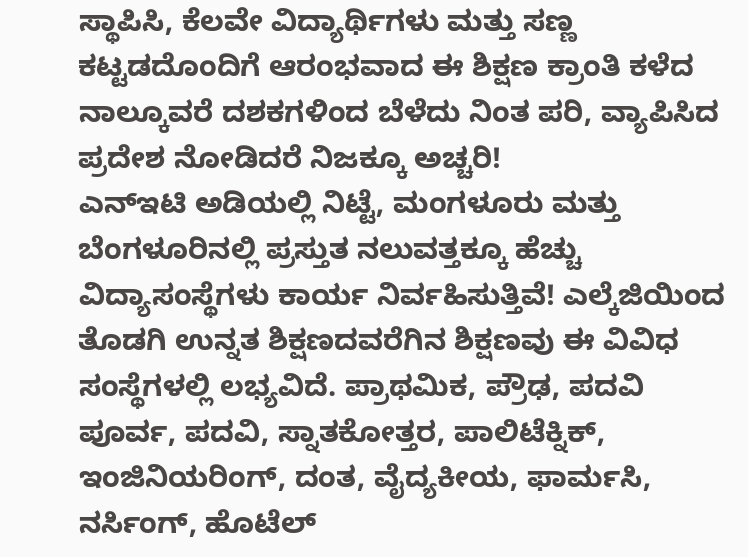ಸ್ಥಾಪಿಸಿ, ಕೆಲವೇ ವಿದ್ಯಾರ್ಥಿಗಳು ಮತ್ತು ಸಣ್ಣ ಕಟ್ಟಡದೊಂದಿಗೆ ಆರಂಭವಾದ ಈ ಶಿಕ್ಷಣ ಕ್ರಾಂತಿ ಕಳೆದ ನಾಲ್ಕೂವರೆ ದಶಕಗಳಿಂದ ಬೆಳೆದು ನಿಂತ ಪರಿ, ವ್ಯಾಪಿಸಿದ ಪ್ರದೇಶ ನೋಡಿದರೆ ನಿಜಕ್ಕೂ ಅಚ್ಚರಿ!
ಎನ್ಇಟಿ ಅಡಿಯಲ್ಲಿ ನಿಟ್ಟೆ, ಮಂಗಳೂರು ಮತ್ತು ಬೆಂಗಳೂರಿನಲ್ಲಿ ಪ್ರಸ್ತುತ ನಲುವತ್ತಕ್ಕೂ ಹೆಚ್ಚು ವಿದ್ಯಾಸಂಸ್ಥೆಗಳು ಕಾರ್ಯ ನಿರ್ವಹಿಸುತ್ತಿವೆ! ಎಲ್ಕೆಜಿಯಿಂದ ತೊಡಗಿ ಉನ್ನತ ಶಿಕ್ಷಣದವರೆಗಿನ ಶಿಕ್ಷಣವು ಈ ವಿವಿಧ ಸಂಸ್ಥೆಗಳಲ್ಲಿ ಲಭ್ಯವಿದೆ. ಪ್ರಾಥಮಿಕ, ಪ್ರೌಢ, ಪದವಿ ಪೂರ್ವ, ಪದವಿ, ಸ್ನಾತಕೋತ್ತರ, ಪಾಲಿಟೆಕ್ನಿಕ್, ಇಂಜಿನಿಯರಿಂಗ್, ದಂತ, ವೈದ್ಯಕೀಯ, ಫಾರ್ಮಸಿ, ನರ್ಸಿಂಗ್, ಹೊಟೆಲ್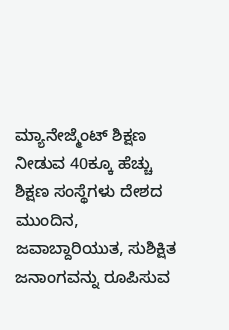ಮ್ಯಾನೇಜ್ಮೆಂಟ್ ಶಿಕ್ಷಣ ನೀಡುವ 40ಕ್ಕೂ ಹೆಚ್ಚು ಶಿಕ್ಷಣ ಸಂಸ್ಥೆಗಳು ದೇಶದ ಮುಂದಿನ, ಜವಾಬ್ದಾರಿಯುತ, ಸುಶಿಕ್ಷಿತ ಜನಾಂಗವನ್ನು ರೂಪಿಸುವ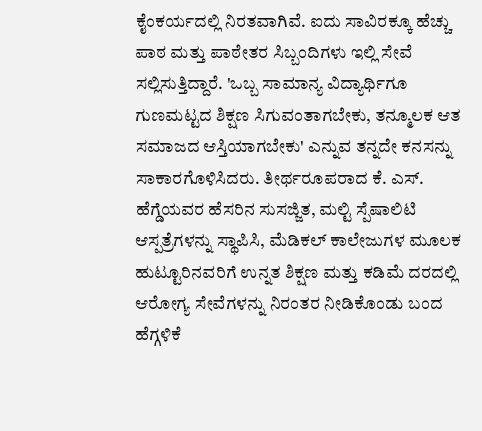ಕೈಂಕರ್ಯದಲ್ಲಿ ನಿರತವಾಗಿವೆ. ಐದು ಸಾವಿರಕ್ಕೂ ಹೆಚ್ಚು ಪಾಠ ಮತ್ತು ಪಾಠೇತರ ಸಿಬ್ಬಂದಿಗಳು ಇಲ್ಲಿ ಸೇವೆ ಸಲ್ಲಿಸುತ್ತಿದ್ದಾರೆ. 'ಒಬ್ಬ ಸಾಮಾನ್ಯ ವಿದ್ಯಾರ್ಥಿಗೂ ಗುಣಮಟ್ಟದ ಶಿಕ್ಷಣ ಸಿಗುವಂತಾಗಬೇಕು, ತನ್ಮೂಲಕ ಆತ ಸಮಾಜದ ಆಸ್ತಿಯಾಗಬೇಕು' ಎನ್ನುವ ತನ್ನದೇ ಕನಸನ್ನು ಸಾಕಾರಗೊಳಿಸಿದರು. ತೀರ್ಥರೂಪರಾದ ಕೆ. ಎಸ್. ಹೆಗ್ಡೆಯವರ ಹೆಸರಿನ ಸುಸಜ್ಜಿತ, ಮಲ್ಟಿ ಸ್ಪೆಷಾಲಿಟಿ ಆಸ್ಪತ್ರೆಗಳನ್ನು ಸ್ಥಾಪಿಸಿ, ಮೆಡಿಕಲ್ ಕಾಲೇಜುಗಳ ಮೂಲಕ ಹುಟ್ಟೂರಿನವರಿಗೆ ಉನ್ನತ ಶಿಕ್ಷಣ ಮತ್ತು ಕಡಿಮೆ ದರದಲ್ಲಿ ಆರೋಗ್ಯ ಸೇವೆಗಳನ್ನು ನಿರಂತರ ನೀಡಿಕೊಂಡು ಬಂದ ಹೆಗ್ಗಳಿಕೆ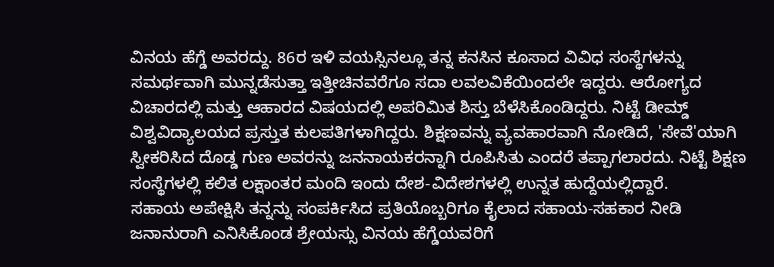ವಿನಯ ಹೆಗ್ಡೆ ಅವರದ್ದು. 86ರ ಇಳಿ ವಯಸ್ಸಿನಲ್ಲೂ ತನ್ನ ಕನಸಿನ ಕೂಸಾದ ವಿವಿಧ ಸಂಸ್ಥೆಗಳನ್ನು ಸಮರ್ಥವಾಗಿ ಮುನ್ನಡೆಸುತ್ತಾ ಇತ್ತೀಚಿನವರೆಗೂ ಸದಾ ಲವಲವಿಕೆಯಿಂದಲೇ ಇದ್ದರು. ಆರೋಗ್ಯದ ವಿಚಾರದಲ್ಲಿ ಮತ್ತು ಆಹಾರದ ವಿಷಯದಲ್ಲಿ ಅಪರಿಮಿತ ಶಿಸ್ತು ಬೆಳೆಸಿಕೊಂಡಿದ್ದರು. ನಿಟ್ಟೆ ಡೀಮ್ಡ್ ವಿಶ್ವವಿದ್ಯಾಲಯದ ಪ್ರಸ್ತುತ ಕುಲಪತಿಗಳಾಗಿದ್ದರು. ಶಿಕ್ಷಣವನ್ನು ವ್ಯವಹಾರವಾಗಿ ನೋಡಿದೆ, 'ಸೇವೆ'ಯಾಗಿ ಸ್ವೀಕರಿಸಿದ ದೊಡ್ಡ ಗುಣ ಅವರನ್ನು ಜನನಾಯಕರನ್ನಾಗಿ ರೂಪಿಸಿತು ಎಂದರೆ ತಪ್ಪಾಗಲಾರದು. ನಿಟ್ಟೆ ಶಿಕ್ಷಣ ಸಂಸ್ಥೆಗಳಲ್ಲಿ ಕಲಿತ ಲಕ್ಷಾಂತರ ಮಂದಿ ಇಂದು ದೇಶ-ವಿದೇಶಗಳಲ್ಲಿ ಉನ್ನತ ಹುದ್ದೆಯಲ್ಲಿದ್ದಾರೆ.
ಸಹಾಯ ಅಪೇಕ್ಷಿಸಿ ತನ್ನನ್ನು ಸಂಪರ್ಕಿಸಿದ ಪ್ರತಿಯೊಬ್ಬರಿಗೂ ಕೈಲಾದ ಸಹಾಯ-ಸಹಕಾರ ನೀಡಿ ಜನಾನುರಾಗಿ ಎನಿಸಿಕೊಂಡ ಶ್ರೇಯಸ್ಸು ವಿನಯ ಹೆಗ್ಡೆಯವರಿಗೆ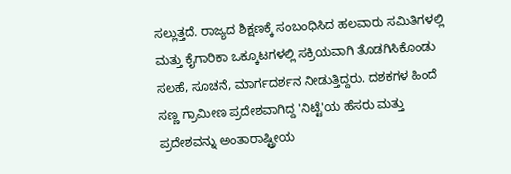ಸಲ್ಲುತ್ತದೆ. ರಾಜ್ಯದ ಶಿಕ್ಷಣಕ್ಕೆ ಸಂಬಂಧಿಸಿದ ಹಲವಾರು ಸಮಿತಿಗಳಲ್ಲಿ ಮತ್ತು ಕೈಗಾರಿಕಾ ಒಕ್ಕೂಟಗಳಲ್ಲಿ ಸಕ್ರಿಯವಾಗಿ ತೊಡಗಿಸಿಕೊಂಡು ಸಲಹೆ, ಸೂಚನೆ, ಮಾರ್ಗದರ್ಶನ ನೀಡುತ್ತಿದ್ದರು. ದಶಕಗಳ ಹಿಂದೆ ಸಣ್ಣ ಗ್ರಾಮೀಣ ಪ್ರದೇಶವಾಗಿದ್ದ 'ನಿಟ್ಟೆ'ಯ ಹೆಸರು ಮತ್ತು ಪ್ರದೇಶವನ್ನು ಅಂತಾರಾಷ್ಟ್ರೀಯ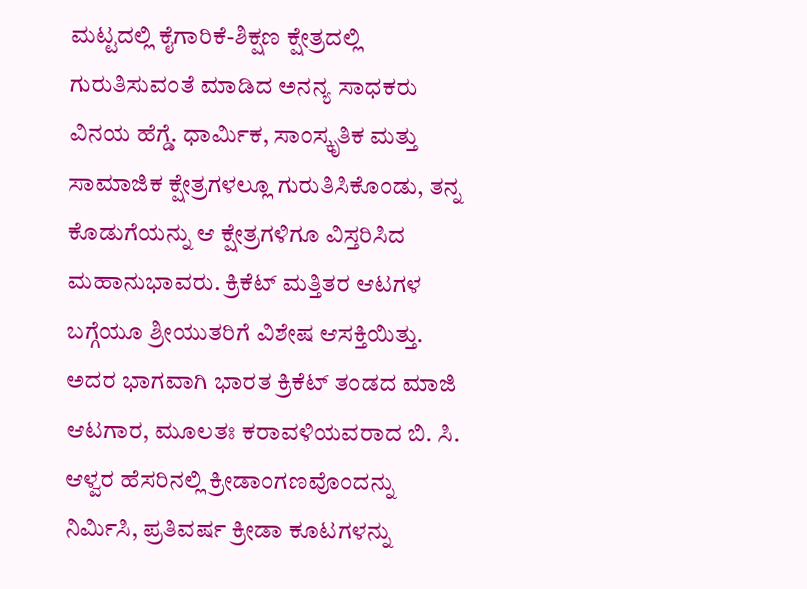ಮಟ್ಟದಲ್ಲಿ ಕೈಗಾರಿಕೆ-ಶಿಕ್ಷಣ ಕ್ಷೇತ್ರದಲ್ಲಿ ಗುರುತಿಸುವಂತೆ ಮಾಡಿದ ಅನನ್ಯ ಸಾಧಕರು ವಿನಯ ಹೆಗ್ಡೆ. ಧಾರ್ಮಿಕ, ಸಾಂಸ್ಕೃತಿಕ ಮತ್ತು ಸಾಮಾಜಿಕ ಕ್ಷೇತ್ರಗಳಲ್ಲೂ ಗುರುತಿಸಿಕೊಂಡು, ತನ್ನ ಕೊಡುಗೆಯನ್ನು ಆ ಕ್ಷೇತ್ರಗಳಿಗೂ ವಿಸ್ತರಿಸಿದ ಮಹಾನುಭಾವರು. ಕ್ರಿಕೆಟ್ ಮತ್ತಿತರ ಆಟಗಳ ಬಗ್ಗೆಯೂ ಶ್ರೀಯುತರಿಗೆ ವಿಶೇಷ ಆಸಕ್ತಿಯಿತ್ತು. ಅದರ ಭಾಗವಾಗಿ ಭಾರತ ಕ್ರಿಕೆಟ್ ತಂಡದ ಮಾಜಿ ಆಟಗಾರ, ಮೂಲತಃ ಕರಾವಳಿಯವರಾದ ಬಿ. ಸಿ. ಆಳ್ವರ ಹೆಸರಿನಲ್ಲಿ ಕ್ರೀಡಾಂಗಣವೊಂದನ್ನು ನಿರ್ಮಿಸಿ, ಪ್ರತಿವರ್ಷ ಕ್ರೀಡಾ ಕೂಟಗಳನ್ನು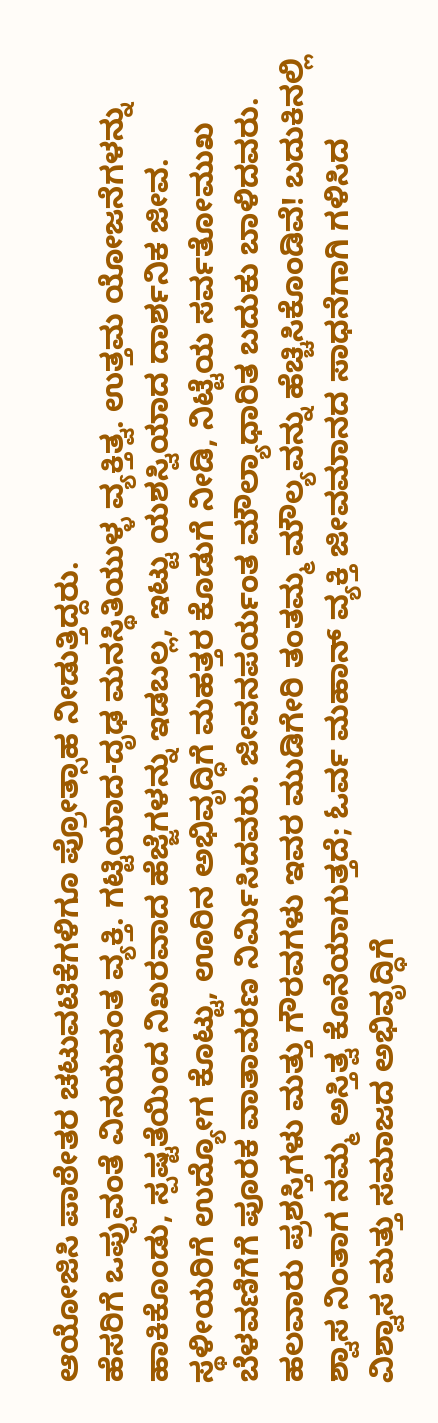ಆಯೋಜಿಸಿ ಪಾಠೇತರ ಚಟುವಟಿಕೆಗಳಿಗೂ ಪ್ರೋತ್ಸಾಹ ನೀಡುತ್ತಿದ್ದರು.
ಹೆಸರಿಗೆ ಒಪ್ಪುವಂತೆ ವಿನಯವಂತ ವ್ಯಕ್ತಿ. ಗಟ್ಟಿಯಾದ-ದೃಢ ಮನಸ್ಥಿತಿಯುಳ್ಳ ವ್ಯಕ್ತಿತ್ವ. ಉತ್ತಮ ಯೋಜನೆಗಳನ್ನು ಹಾಕಿಕೊಂಡು, ಸ್ಪಷ್ಟತೆಯಿಂದ ನಿಖರವಾದ ಹೆಜ್ಜೆಗಳನ್ನು ಇಡಬಲ್ಲ, ಇಟ್ಟು ಯಶಸ್ವಿಯಾದ ದಾರ್ಶನಿಕ ಜೀವ. ಸ್ಥಳೀಯರಿಗೆ ಉದ್ಯೋಗ ಕೊಟ್ಟು, ಊರಿನ ಅಭಿವೃದ್ಧಿಗೆ ಮಹತ್ತರ ಕೊಡುಗೆ ನೀಡಿ, ನಿಟ್ಟೆಯ ಸರ್ವತೋಮುಖ ಬೆಳವಣಿಗೆಗೆ ಪೂರಕ ವಾತಾವರಣ ನಿರ್ಮಿಸಿದವರು. ಜೀವನಪರ್ಯಂತ ಮೌಲ್ಯಾಧಾರಿತ ಬದುಕು ಬಾಳಿದವರು.
ಹಲವಾರು ಪ್ರಶಸ್ತಿಗಳು ಮತ್ತು ಗೌರವಗಳು ಇವರ ಮುಡಿಗೇರಿ ತಂತಮ್ಮ ಮೌಲ್ಯವನ್ನು ಹೆಚ್ಚಿಸಿಕೊಂಡಿವೆ! ಬದುಕಿನಲ್ಲಿ ಶ್ವಾಸ ನಿಂತಾಗ ನಮ್ಮ ಅಸ್ತಿತ್ವ ಕೊನೆಯಾಗುತ್ತದೆ; ಓರ್ವ ಮಹಾನ್ ವ್ಯಕ್ತಿ ಜೀವಮಾನದ ಸಾಧನೆಗಾಗಿ ಗಳಿಸಿದ ವಿಶ್ವಾಸ ಮತ್ತು ಸಮಾಜದ ಅಭಿವೃದ್ಧಿಗೆ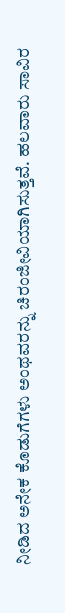ನೀಡಿದ ಅನೇಕ ಕೊಡುಗೆಗಳು ಅಂಥವರನ್ನು ಚಿರಂಜೀವಿಯಾಗಿಸುತ್ತವೆ. ಹಲವಾರು ಸಾವಿರ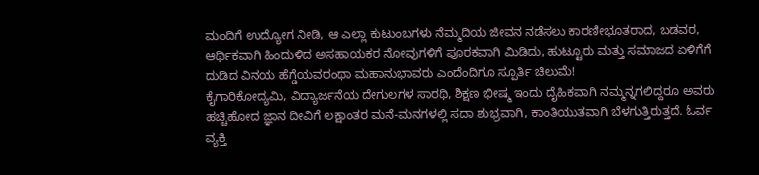ಮಂದಿಗೆ ಉದ್ಯೋಗ ನೀಡಿ, ಆ ಎಲ್ಲಾ ಕುಟುಂಬಗಳು ನೆಮ್ಮದಿಯ ಜೀವನ ನಡೆಸಲು ಕಾರಣೀಭೂತರಾದ, ಬಡವರ, ಆರ್ಥಿಕವಾಗಿ ಹಿಂದುಳಿದ ಅಸಹಾಯಕರ ನೋವುಗಳಿಗೆ ಪೂರಕವಾಗಿ ಮಿಡಿದು, ಹುಟ್ಟೂರು ಮತ್ತು ಸಮಾಜದ ಏಳಿಗೆಗೆ ದುಡಿದ ವಿನಯ ಹೆಗ್ಡೆಯವರಂಥಾ ಮಹಾನುಭಾವರು ಎಂದೆಂದಿಗೂ ಸ್ಪೂರ್ತಿ ಚಿಲುಮೆ!
ಕೈಗಾರಿಕೋದ್ಯಮಿ, ವಿದ್ಯಾರ್ಜನೆಯ ದೇಗುಲಗಳ ಸಾರಥಿ, ಶಿಕ್ಷಣ ಭೀಷ್ಮ ಇಂದು ದೈಹಿಕವಾಗಿ ನಮ್ಮನ್ನಗಲಿದ್ದರೂ ಅವರು ಹಚ್ಚಿಹೋದ ಜ್ಞಾನ ದೀವಿಗೆ ಲಕ್ಷಾಂತರ ಮನೆ-ಮನಗಳಲ್ಲಿ ಸದಾ ಶುಭ್ರವಾಗಿ, ಕಾಂತಿಯುತವಾಗಿ ಬೆಳಗುತ್ತಿರುತ್ತದೆ. ಓರ್ವ ವ್ಯಕ್ತಿ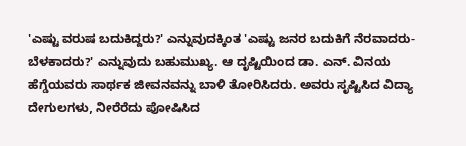'ಎಷ್ಟು ವರುಷ ಬದುಕಿದ್ದರು?' ಎನ್ನುವುದಕ್ಕಿಂತ 'ಎಷ್ಟು ಜನರ ಬದುಕಿಗೆ ನೆರವಾದರು-ಬೆಳಕಾದರು?' ಎನ್ನುವುದು ಬಹುಮುಖ್ಯ. ಆ ದೃಷ್ಟಿಯಿಂದ ಡಾ. ಎನ್. ವಿನಯ ಹೆಗ್ಡೆಯವರು ಸಾರ್ಥಕ ಜೀವನವನ್ನು ಬಾಳಿ ತೋರಿಸಿದರು. ಅವರು ಸೃಷ್ಟಿಸಿದ ವಿದ್ಯಾ ದೇಗುಲಗಳು, ನೀರೆರೆದು ಪೋಷಿಸಿದ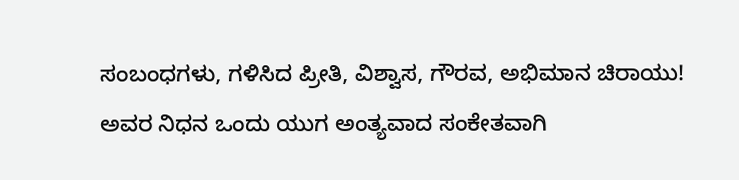ಸಂಬಂಧಗಳು, ಗಳಿಸಿದ ಪ್ರೀತಿ, ವಿಶ್ವಾಸ, ಗೌರವ, ಅಭಿಮಾನ ಚಿರಾಯು!
ಅವರ ನಿಧನ ಒಂದು ಯುಗ ಅಂತ್ಯವಾದ ಸಂಕೇತವಾಗಿ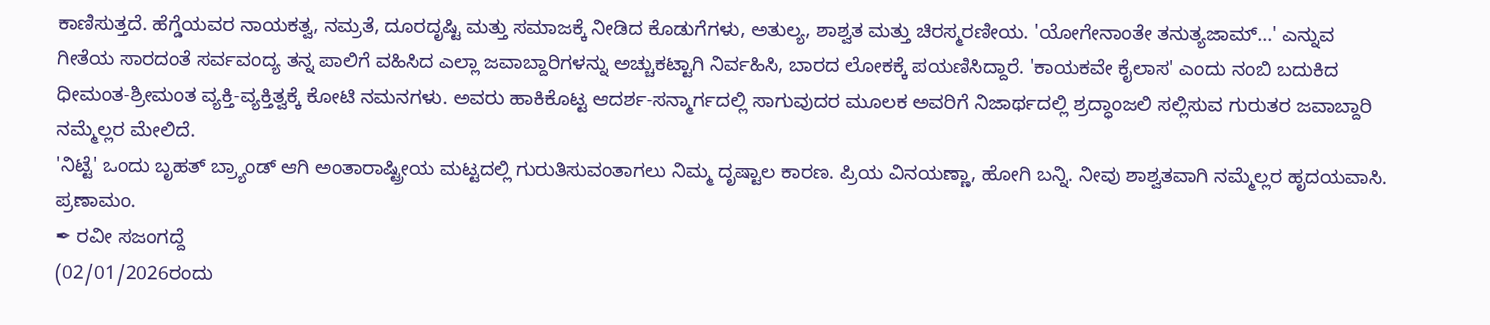ಕಾಣಿಸುತ್ತದೆ. ಹೆಗ್ಡೆಯವರ ನಾಯಕತ್ವ, ನಮ್ರತೆ, ದೂರದೃಷ್ಟಿ ಮತ್ತು ಸಮಾಜಕ್ಕೆ ನೀಡಿದ ಕೊಡುಗೆಗಳು, ಅತುಲ್ಯ, ಶಾಶ್ವತ ಮತ್ತು ಚಿರಸ್ಮರಣೀಯ. 'ಯೋಗೇನಾಂತೇ ತನುತ್ಯಜಾಮ್...' ಎನ್ನುವ ಗೀತೆಯ ಸಾರದಂತೆ ಸರ್ವವಂದ್ಯ ತನ್ನ ಪಾಲಿಗೆ ವಹಿಸಿದ ಎಲ್ಲಾ ಜವಾಬ್ದಾರಿಗಳನ್ನು ಅಚ್ಚುಕಟ್ಟಾಗಿ ನಿರ್ವಹಿಸಿ, ಬಾರದ ಲೋಕಕ್ಕೆ ಪಯಣಿಸಿದ್ದಾರೆ. 'ಕಾಯಕವೇ ಕೈಲಾಸ' ಎಂದು ನಂಬಿ ಬದುಕಿದ ಧೀಮಂತ-ಶ್ರೀಮಂತ ವ್ಯಕ್ತಿ-ವ್ಯಕ್ತಿತ್ವಕ್ಕೆ ಕೋಟಿ ನಮನಗಳು. ಅವರು ಹಾಕಿಕೊಟ್ಟ ಆದರ್ಶ-ಸನ್ಮಾರ್ಗದಲ್ಲಿ ಸಾಗುವುದರ ಮೂಲಕ ಅವರಿಗೆ ನಿಜಾರ್ಥದಲ್ಲಿ ಶ್ರದ್ಧಾಂಜಲಿ ಸಲ್ಲಿಸುವ ಗುರುತರ ಜವಾಬ್ದಾರಿ ನಮ್ಮೆಲ್ಲರ ಮೇಲಿದೆ.
'ನಿಟ್ಟೆ' ಒಂದು ಬೃಹತ್ ಬ್ರ್ಯಾಂಡ್ ಆಗಿ ಅಂತಾರಾಷ್ಟ್ರೀಯ ಮಟ್ಟದಲ್ಲಿ ಗುರುತಿಸುವಂತಾಗಲು ನಿಮ್ಮ ದೃಷ್ಟಾಲ ಕಾರಣ. ಪ್ರಿಯ ವಿನಯಣ್ಣಾ, ಹೋಗಿ ಬನ್ನಿ. ನೀವು ಶಾಶ್ವತವಾಗಿ ನಮ್ಮೆಲ್ಲರ ಹೃದಯವಾಸಿ. ಪ್ರಣಾಮಂ.
✒ ರವೀ ಸಜಂಗದ್ದೆ
(02/01/2026ರಂದು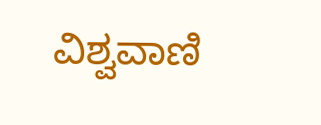ವಿಶ್ವವಾಣಿ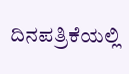ದಿನಪತ್ರಿಕೆಯಲ್ಲಿ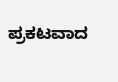ಪ್ರಕಟವಾದ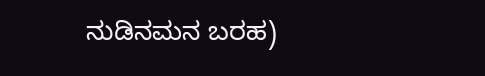ನುಡಿನಮನ ಬರಹ)